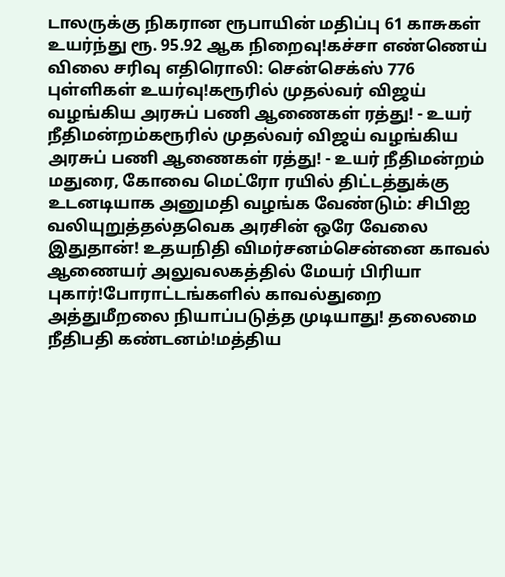டாலருக்கு நிகரான ரூபாயின் மதிப்பு 61 காசுகள் உயர்ந்து ரூ. 95.92 ஆக நிறைவு!கச்சா எண்ணெய் விலை சரிவு எதிரொலி: சென்செக்ஸ் 776 புள்ளிகள் உயர்வு!கரூரில் முதல்வர் விஜய் வழங்கிய அரசுப் பணி ஆணைகள் ரத்து! - உயர் நீதிமன்றம்கரூரில் முதல்வர் விஜய் வழங்கிய அரசுப் பணி ஆணைகள் ரத்து! - உயர் நீதிமன்றம் மதுரை, கோவை மெட்ரோ ரயில் திட்டத்துக்கு உடனடியாக அனுமதி வழங்க வேண்டும்: சிபிஐ வலியுறுத்தல்தவெக அரசின் ஒரே வேலை இதுதான்! உதயநிதி விமர்சனம்சென்னை காவல் ஆணையர் அலுவலகத்தில் மேயர் பிரியா புகார்!போராட்டங்களில் காவல்துறை அத்துமீறலை நியாப்படுத்த முடியாது! தலைமை நீதிபதி கண்டனம்!மத்திய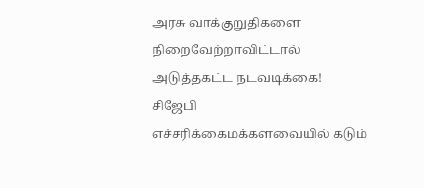அரசு வாக்குறுதிகளை நிறைவேற்றாவிட்டால் அடுத்தகட்ட நடவடிக்கை! சிஜேபி எச்சரிக்கைமக்களவையில் கடும்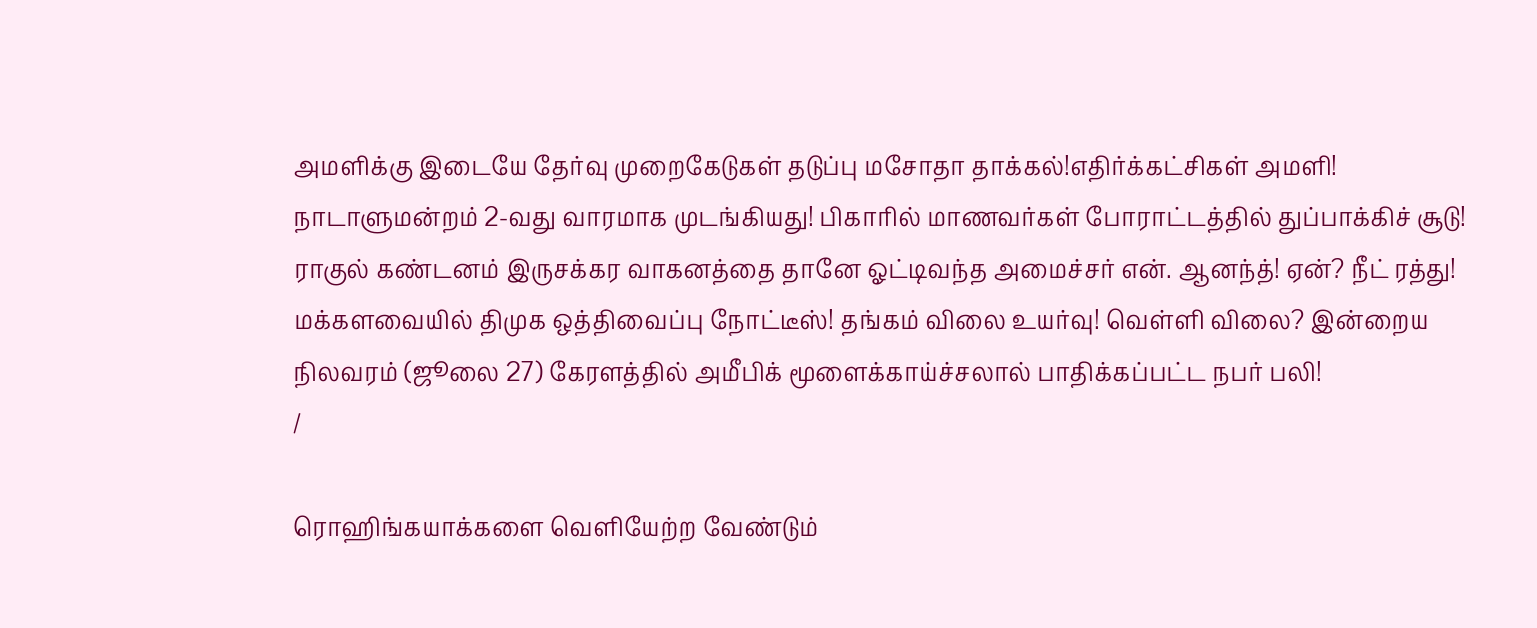அமளிக்கு இடையே தேர்வு முறைகேடுகள் தடுப்பு மசோதா தாக்கல்!எதிர்க்கட்சிகள் அமளி! நாடாளுமன்றம் 2-வது வாரமாக முடங்கியது! பிகாரில் மாணவர்கள் போராட்டத்தில் துப்பாக்கிச் சூடு! ராகுல் கண்டனம் இருசக்கர வாகனத்தை தானே ஓட்டிவந்த அமைச்சர் என். ஆனந்த்! ஏன்? நீட் ரத்து! மக்களவையில் திமுக ஒத்திவைப்பு நோட்டீஸ்! தங்கம் விலை உயர்வு! வெள்ளி விலை? இன்றைய நிலவரம் (ஜூலை 27) கேரளத்தில் அமீபிக் மூளைக்காய்ச்சலால் பாதிக்கப்பட்ட நபர் பலி!
/

ரொஹிங்கயாக்களை வெளியேற்ற வேண்டும்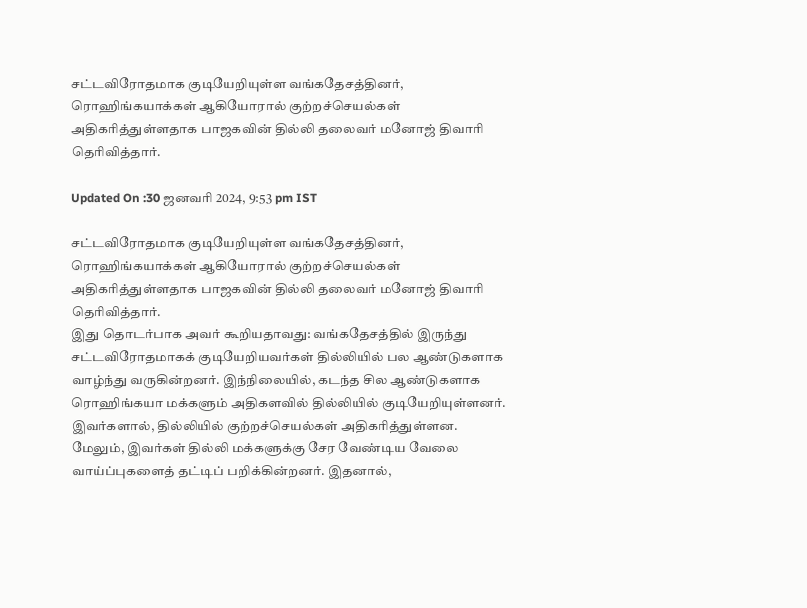சட்டவிரோதமாக குடியேறியுள்ள வங்கதேசத்தினர், ரொஹிங்கயாக்கள் ஆகியோரால் குற்றச்செயல்கள் அதிகரித்துள்ளதாக பாஜகவின் தில்லி தலைவர் மனோஜ் திவாரி தெரிவித்தார்.

Updated On :30 ஜனவரி 2024, 9:53 pm IST

சட்டவிரோதமாக குடியேறியுள்ள வங்கதேசத்தினர், ரொஹிங்கயாக்கள் ஆகியோரால் குற்றச்செயல்கள் அதிகரித்துள்ளதாக பாஜகவின் தில்லி தலைவர் மனோஜ் திவாரி தெரிவித்தார்.
இது தொடர்பாக அவர் கூறியதாவது: வங்கதேசத்தில் இருந்து சட்டவிரோதமாகக் குடியேறியவர்கள் தில்லியில் பல ஆண்டுகளாக வாழ்ந்து வருகின்றனர். இந்நிலையில், கடந்த சில ஆண்டுகளாக ரொஹிங்கயா மக்களும் அதிகளவில் தில்லியில் குடியேறியுள்ளனர். இவர்களால், தில்லியில் குற்றச்செயல்கள் அதிகரித்துள்ளன.
மேலும், இவர்கள் தில்லி மக்களுக்கு சேர வேண்டிய வேலை வாய்ப்புகளைத் தட்டிப் பறிக்கின்றனர். இதனால்,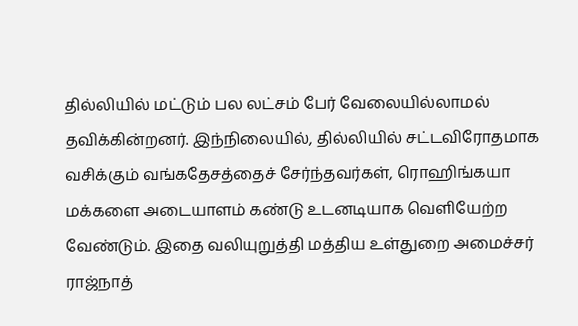தில்லியில் மட்டும் பல லட்சம் பேர் வேலையில்லாமல் தவிக்கின்றனர். இந்நிலையில், தில்லியில் சட்டவிரோதமாக வசிக்கும் வங்கதேசத்தைச் சேர்ந்தவர்கள், ரொஹிங்கயா மக்களை அடையாளம் கண்டு உடனடியாக வெளியேற்ற வேண்டும். இதை வலியுறுத்தி மத்திய உள்துறை அமைச்சர் ராஜ்நாத்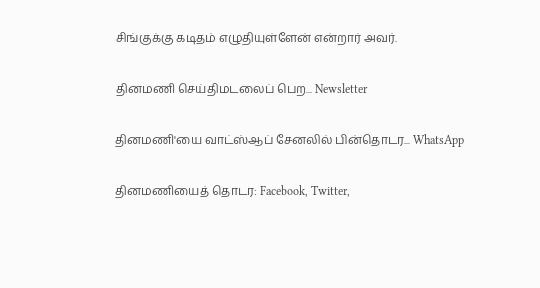சிங்குக்கு கடிதம் எழுதியுள்ளேன் என்றார் அவர்.

தினமணி செய்திமடலைப் பெற... Newsletter

தினமணி'யை வாட்ஸ்ஆப் சேனலில் பின்தொடர... WhatsApp

தினமணியைத் தொடர: Facebook, Twitter,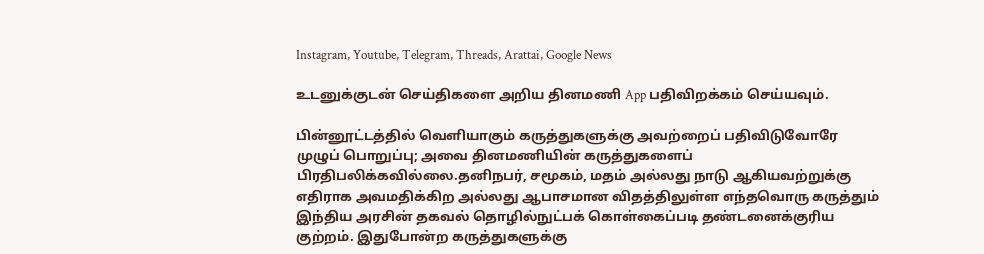Instagram, Youtube, Telegram, Threads, Arattai, Google News

உடனுக்குடன் செய்திகளை அறிய தினமணி App பதிவிறக்கம் செய்யவும்.

பின்னூட்டத்தில் வெளியாகும் கருத்துகளுக்கு அவற்றைப் பதிவிடுவோரே முழுப் பொறுப்பு; அவை தினமணியின் கருத்துகளைப் பிரதிபலிக்கவில்லை.தனிநபர், சமூகம், மதம் அல்லது நாடு ஆகியவற்றுக்கு எதிராக அவமதிக்கிற அல்லது ஆபாசமான விதத்திலுள்ள எந்தவொரு கருத்தும் இந்திய அரசின் தகவல் தொழில்நுட்பக் கொள்கைப்படி தண்டனைக்குரிய குற்றம். இதுபோன்ற கருத்துகளுக்கு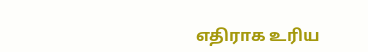எதிராக உரிய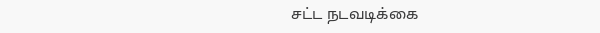சட்ட நடவடிக்கை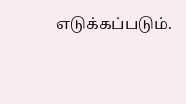எடுக்கப்படும்.